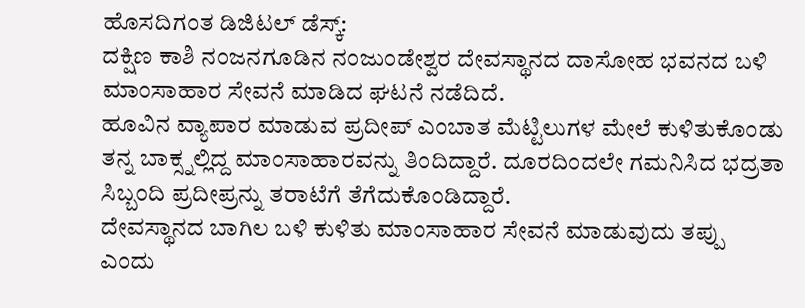ಹೊಸದಿಗಂತ ಡಿಜಿಟಲ್ ಡೆಸ್ಕ್:
ದಕ್ಷಿಣ ಕಾಶಿ ನಂಜನಗೂಡಿನ ನಂಜುಂಡೇಶ್ವರ ದೇವಸ್ಥಾನದ ದಾಸೋಹ ಭವನದ ಬಳಿ ಮಾಂಸಾಹಾರ ಸೇವನೆ ಮಾಡಿದ ಘಟನೆ ನಡೆದಿದೆ.
ಹೂವಿನ ವ್ಯಾಪಾರ ಮಾಡುವ ಪ್ರದೀಪ್ ಎಂಬಾತ ಮೆಟ್ಟಿಲುಗಳ ಮೇಲೆ ಕುಳಿತುಕೊಂಡು ತನ್ನ ಬಾಕ್ಸ್ನಲ್ಲಿದ್ದ ಮಾಂಸಾಹಾರವನ್ನು ತಿಂದಿದ್ದಾರೆ. ದೂರದಿಂದಲೇ ಗಮನಿಸಿದ ಭದ್ರತಾ ಸಿಬ್ಬಂದಿ ಪ್ರದೀಪ್ರನ್ನು ತರಾಟೆಗೆ ತೆಗೆದುಕೊಂಡಿದ್ದಾರೆ.
ದೇವಸ್ಥಾನದ ಬಾಗಿಲ ಬಳಿ ಕುಳಿತು ಮಾಂಸಾಹಾರ ಸೇವನೆ ಮಾಡುವುದು ತಪ್ಪು ಎಂದು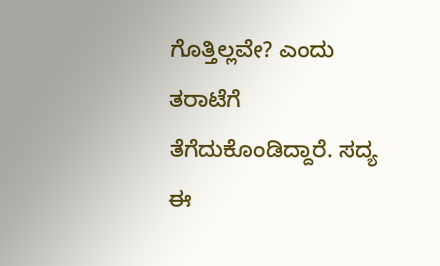ಗೊತ್ತಿಲ್ಲವೇ? ಎಂದು ತರಾಟೆಗೆ ತೆಗೆದುಕೊಂಡಿದ್ದಾರೆ. ಸದ್ಯ ಈ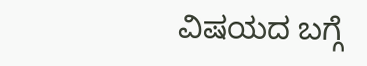ವಿಷಯದ ಬಗ್ಗೆ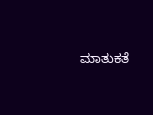ಮಾತುಕತೆ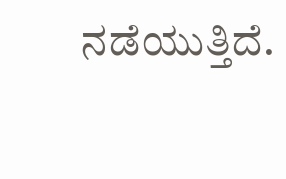ನಡೆಯುತ್ತಿದೆ.